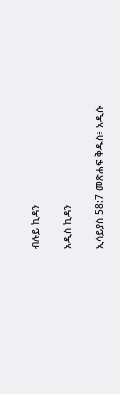ብሉይ ኪዳን

አዲስ ኪዳን

ኢሳይያስ 58:7 መጽሐፍ ቅዱስ፥ አዲሱ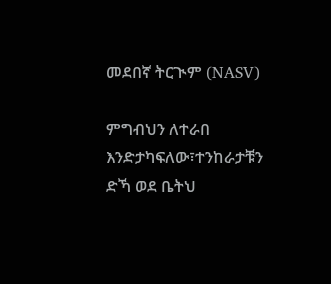መደበኛ ትርጒም (NASV)

ምግብህን ለተራበ እንድታካፍለው፣ተንከራታቹን ድኻ ወደ ቤትህ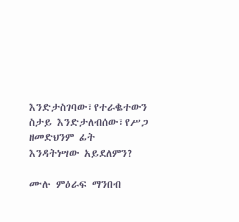እንድታስገባው፣የተራቈተውን ስታይ እንድታለብሰው፣የሥጋ ዘመድህንም ፊት እንዳትነሣው አይደለምን?

ሙሉ ምዕራፍ ማንበብ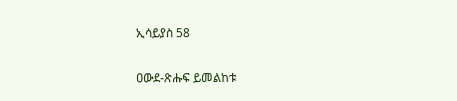ኢሳይያስ 58

ዐውደ-ጽሑፍ ይመልከቱ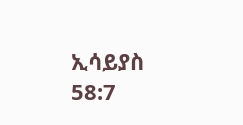ኢሳይያስ 58:7